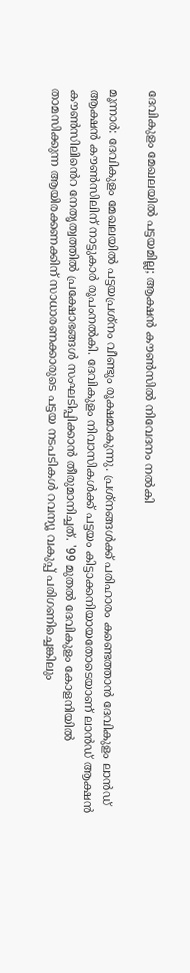ദേവികുളം മേഖലയില്‍ പട്ടയമില്ല; ആക്ഷൻ കൗൺസിൽ നിവേദനം നൽകി

മൂന്നാര്‍: ദേവികുളം മേഖലയില്‍ പട്ടയപ്രശ്‌നം വീണ്ടും രൂക്ഷമാകുന്നു. പ്രശ്‌നങ്ങള്‍ക്ക് പരിഹാരം കണ്ടെത്താന്‍ ദേവികുളം ലാൻഡ് ആക്ഷന്‍ കൗൺസിലിന് നാട്ടുകാര്‍ രൂപംനല്‍കി. ദേവികുളം നിവാസികള്‍ക്ക് പട്ടയം കിട്ടാക്കനിയായതോടെയാണ് ലാൻഡ് ആക്ഷന്‍ കൗൺസിലിൻെറ നേതൃത്വത്തില്‍ പ്രക്ഷോഭങ്ങള്‍ സംഘടിപ്പിക്കാന്‍ തീരുമാനിച്ചത്. '99 മുതല്‍ ദേവികുളം കോളനിയില്‍ താമസിക്കുന്ന ആയിരക്കണക്കിന് സാധാരണക്കാരുടെ പട്ടയ നടപടികള്‍ റവന്യൂ വകുപ്പ് പരിഗണിച്ചെങ്കിലും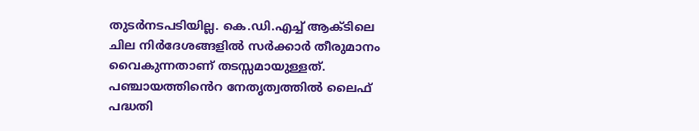തുടര്‍നടപടിയില്ല. കെ.ഡി.എച്ച് ആക്ടിലെ ചില നിർദേശങ്ങളില്‍ സര്‍ക്കാര്‍ തീരുമാനം വൈകുന്നതാണ് തടസ്സമായുള്ളത്. പഞ്ചായത്തിൻെറ നേതൃത്വത്തില്‍ ലൈഫ് പദ്ധതി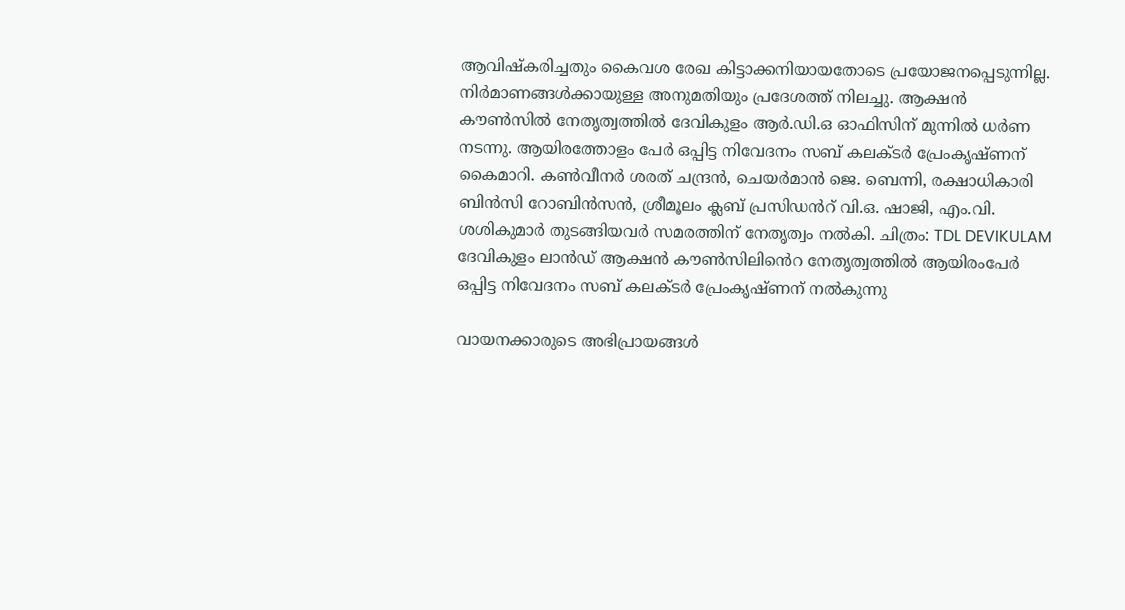ആവിഷ്‌കരിച്ചതും കൈവശ രേഖ കിട്ടാക്കനിയായതോടെ പ്രയോജനപ്പെടുന്നില്ല. നിർമാണങ്ങള്‍ക്കായുള്ള അനുമതിയും പ്രദേശത്ത് നിലച്ചു. ആക്ഷന്‍ കൗൺസില്‍ നേതൃത്വത്തിൽ ദേവികുളം ആര്‍.ഡി.ഒ ഓഫിസിന് മുന്നില്‍ ധര്‍ണ നടന്നു. ആയിരത്തോളം പേര്‍ ഒപ്പിട്ട നിവേദനം സബ് കലക്ടര്‍ പ്രേംകൃഷ്ണന് കൈമാറി. കണ്‍വീനര്‍ ശരത് ചന്ദ്രന്‍, ചെയര്‍മാന്‍ ജെ. ബെന്നി, രക്ഷാധികാരി ബിന്‍സി റോബിന്‍സന്‍, ശ്രീമൂലം ക്ലബ് പ്രസിഡൻറ് വി.ഒ. ഷാജി, എം.വി. ശശികുമാര്‍ തുടങ്ങിയവർ സമരത്തിന് നേതൃത്വം നൽകി. ചിത്രം: TDL DEVIKULAM ദേവികുളം ലാൻഡ് ആക്ഷന്‍ കൗൺസിലിൻെറ നേതൃത്വത്തില്‍ ആയിരംപേര്‍ ഒപ്പിട്ട നിവേദനം സബ് കലക്ടര്‍ പ്രേംകൃഷ്ണന് നൽകുന്നു

വായനക്കാരുടെ അഭിപ്രായങ്ങള്‍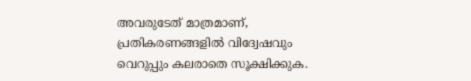അവരുടേത് മാത്രമാണ്, പ്രതികരണങ്ങളിൽ വിദ്വേഷവും വെറുപ്പും കലരാതെ സൂക്ഷിക്കുക.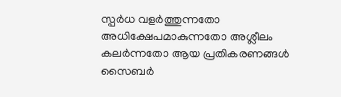സ്പർധ വളർത്തുന്നതോ അധിക്ഷേപമാകുന്നതോ അശ്ലീലം കലർന്നതോ ആയ പ്രതികരണങ്ങൾ സൈബർ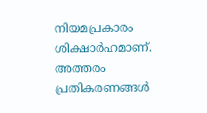നിയമപ്രകാരം ശിക്ഷാർഹമാണ്. അത്തരം പ്രതികരണങ്ങൾ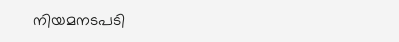നിയമനടപടി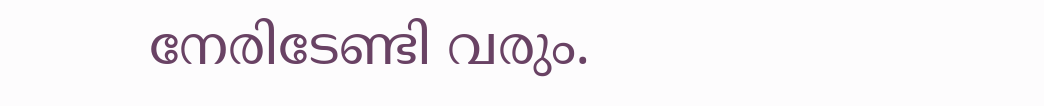നേരിടേണ്ടി വരും.